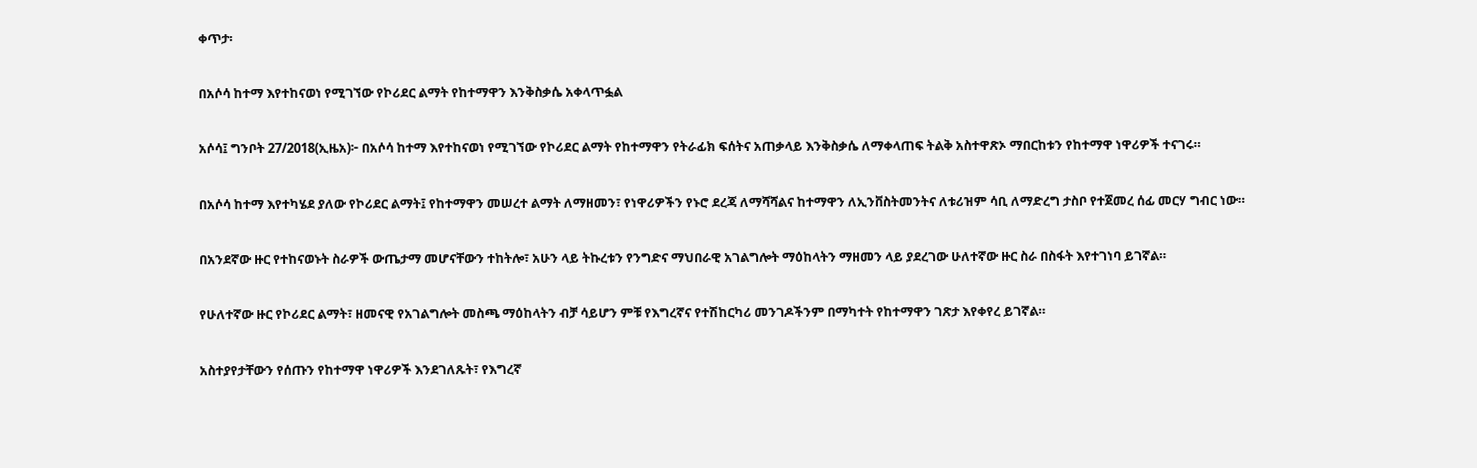ቀጥታ፡

በአሶሳ ከተማ እየተከናወነ የሚገኘው የኮሪደር ልማት የከተማዋን እንቅስቃሴ አቀላጥፏል

አሶሳ፤ ግንቦት 27/2018(ኢዜአ)፦ በአሶሳ ከተማ እየተከናወነ የሚገኘው የኮሪደር ልማት የከተማዋን የትራፊክ ፍሰትና አጠቃላይ እንቅስቃሴ ለማቀላጠፍ ትልቅ አስተዋጽኦ ማበርከቱን የከተማዋ ነዋሪዎች ተናገሩ።

በአሶሳ ከተማ እየተካሄደ ያለው የኮሪደር ልማት፤ የከተማዋን መሠረተ ልማት ለማዘመን፣ የነዋሪዎችን የኑሮ ደረጃ ለማሻሻልና ከተማዋን ለኢንቨስትመንትና ለቱሪዝም ሳቢ ለማድረግ ታስቦ የተጀመረ ሰፊ መርሃ ግብር ነው።

በአንደኛው ዙር የተከናወኑት ስራዎች ውጤታማ መሆናቸውን ተከትሎ፣ አሁን ላይ ትኩረቱን የንግድና ማህበራዊ አገልግሎት ማዕከላትን ማዘመን ላይ ያደረገው ሁለተኛው ዙር ስራ በስፋት እየተገነባ ይገኛል።

የሁለተኛው ዙር የኮሪደር ልማት፣ ዘመናዊ የአገልግሎት መስጫ ማዕከላትን ብቻ ሳይሆን ምቹ የእግረኛና የተሽከርካሪ መንገዶችንም በማካተት የከተማዋን ገጽታ እየቀየረ ይገኛል።

አስተያየታቸውን የሰጡን የከተማዋ ነዋሪዎች እንደገለጹት፣ የእግረኛ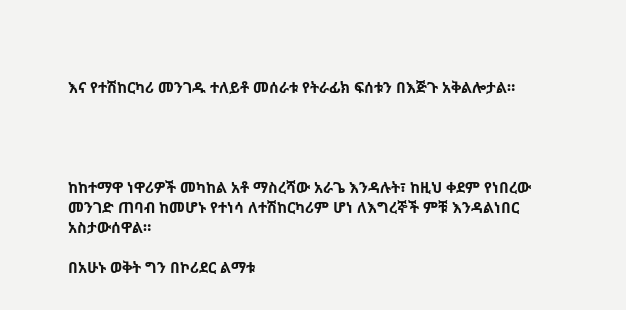እና የተሽከርካሪ መንገዱ ተለይቶ መሰራቱ የትራፊክ ፍሰቱን በእጅጉ አቅልሎታል።




ከከተማዋ ነዋሪዎች መካከል አቶ ማስረሻው አራጌ እንዳሉት፣ ከዚህ ቀደም የነበረው መንገድ ጠባብ ከመሆኑ የተነሳ ለተሽከርካሪም ሆነ ለእግረኞች ምቹ እንዳልነበር አስታውሰዋል።

በአሁኑ ወቅት ግን በኮሪደር ልማቱ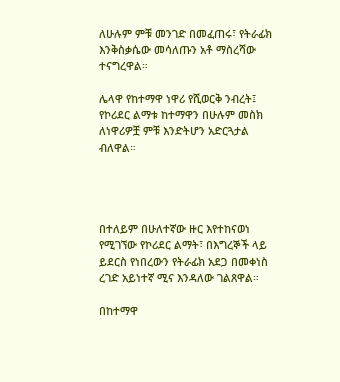ለሁሉም ምቹ መንገድ በመፈጠሩ፣ የትራፊክ እንቅስቃሴው መሳለጡን አቶ ማስረሻው ተናግረዋል።

ሌላዋ የከተማዋ ነዋሪ የሺወርቅ ንብረት፤ የኮሪደር ልማቱ ከተማዋን በሁሉም መስክ ለነዋሪዎቿ ምቹ እንድትሆን አድርጓታል ብለዋል።




በተለይም በሁለተኛው ዙር እየተከናወነ የሚገኘው የኮሪደር ልማት፣ በእግረኞች ላይ ይደርስ የነበረውን የትራፊክ አደጋ በመቀነስ ረገድ አይነተኛ ሚና እንዳለው ገልጸዋል።

በከተማዋ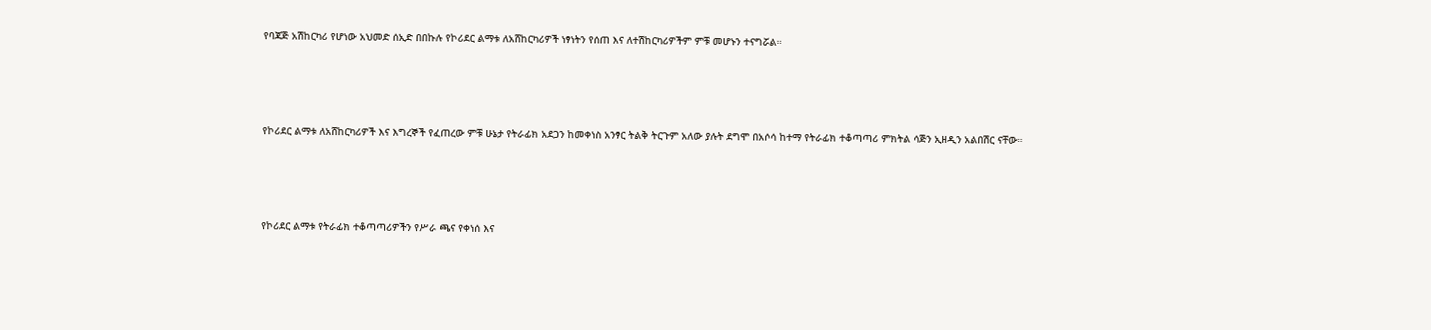የባጃጅ አሽከርካሪ የሆነው አህመድ ሰኢድ በበኩሉ የኮሪደር ልማቱ ለአሸከርካሪዎች ነፃነትን የሰጠ እና ለተሽከርካሪዎችም ምቹ መሆኑን ተናግሯል።




የኮሪደር ልማቱ ለአሸከርካሪዎች እና እግረኞች የፈጠረው ምቹ ሁኔታ የትራፊክ አደጋን ከመቀነስ አንፃር ትልቅ ትርጉም አለው ያሉት ደግሞ በአሶሳ ከተማ የትራፊክ ተቆጣጣሪ ምክትል ሳጅን ኢዘዲን አልበሽር ናቸው።




የኮሪደር ልማቱ የትራፊክ ተቆጣጣሪዎችን የሥራ ጫና የቀነሰ እና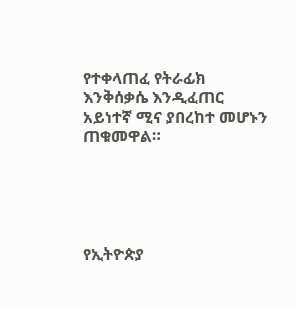የተቀላጠፈ የትራፊክ እንቅሰቃሴ እንዲፈጠር አይነተኛ ሚና ያበረከተ መሆኑን ጠቁመዋል።





የኢትዮጵያ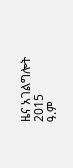ዜና አገልግሎት
2015
ዓ.ም